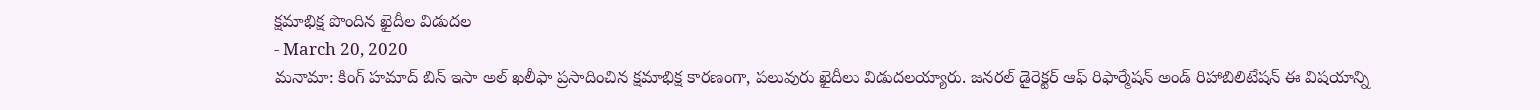క్షమాభిక్ష పొందిన ఖైదీల విడుదల
- March 20, 2020
మనామా: కింగ్ హమాద్ బిన్ ఇసా అల్ ఖలీఫా ప్రసాదించిన క్షమాభిక్ష కారణంగా, పలువురు ఖైదీలు విడుదలయ్యారు. జనరల్ డైరెక్టర్ ఆఫ్ రిఫార్మేషన్ అండ్ రిహాబిలిటేషన్ ఈ విషయాన్ని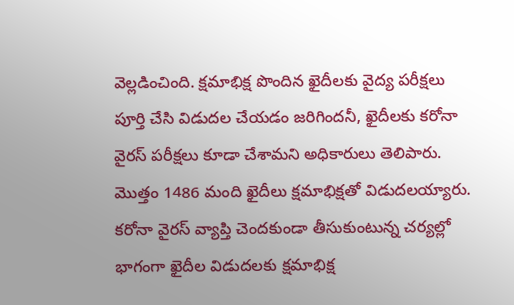వెల్లడించింది. క్షమాభిక్ష పొందిన ఖైదీలకు వైద్య పరీక్షలు పూర్తి చేసి విడుదల చేయడం జరిగిందనీ, ఖైదీలకు కరోనా వైరస్ పరీక్షలు కూడా చేశామని అధికారులు తెలిపారు. మొత్తం 1486 మంది ఖైదీలు క్షమాభిక్షతో విడుదలయ్యారు. కరోనా వైరస్ వ్యాప్తి చెందకుండా తీసుకుంటున్న చర్యల్లో భాగంగా ఖైదీల విడుదలకు క్షమాభిక్ష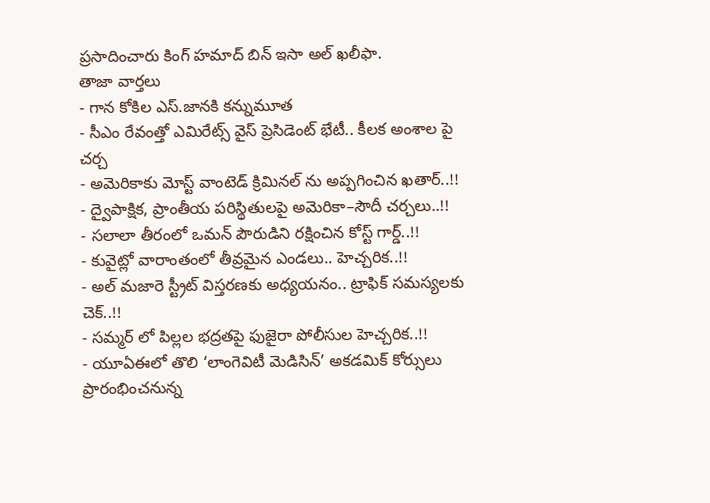ప్రసాదించారు కింగ్ హమాద్ బిన్ ఇసా అల్ ఖలీఫా.
తాజా వార్తలు
- గాన కోకిల ఎస్.జానకి కన్నుమూత
- సీఎం రేవంత్తో ఎమిరేట్స్ వైస్ ప్రెసిడెంట్ భేటీ.. కీలక అంశాల పై చర్చ
- అమెరికాకు మోస్ట్ వాంటెడ్ క్రిమినల్ ను అప్పగించిన ఖతార్..!!
- ద్వైపాక్షిక, ప్రాంతీయ పరిస్థితులపై అమెరికా–సౌదీ చర్చలు..!!
- సలాలా తీరంలో ఒమన్ పౌరుడిని రక్షించిన కోస్ట్ గార్డ్..!!
- కువైట్లో వారాంతంలో తీవ్రమైన ఎండలు.. హెచ్చరిక..!!
- అల్ మజారె స్ట్రీట్ విస్తరణకు అధ్యయనం.. ట్రాఫిక్ సమస్యలకు చెక్..!!
- సమ్మర్ లో పిల్లల భద్రతపై ఫుజైరా పోలీసుల హెచ్చరిక..!!
- యూఏఈలో తొలి ‘లాంగెవిటీ మెడిసిన్’ అకడమిక్ కోర్సులు ప్రారంభించనున్న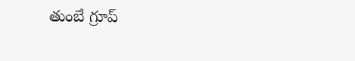తుంబే గ్రూప్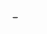-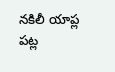నకిలీ యాప్ల పట్ల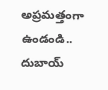అప్రమత్తంగా ఉండండి.. దుబాయ్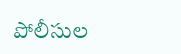పోలీసుల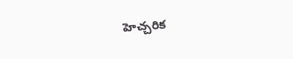హెచ్చరిక